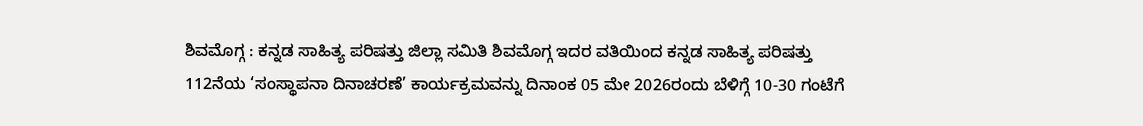ಶಿವಮೊಗ್ಗ : ಕನ್ನಡ ಸಾಹಿತ್ಯ ಪರಿಷತ್ತು ಜಿಲ್ಲಾ ಸಮಿತಿ ಶಿವಮೊಗ್ಗ ಇದರ ವತಿಯಿಂದ ಕನ್ನಡ ಸಾಹಿತ್ಯ ಪರಿಷತ್ತು 112ನೆಯ ‘ಸಂಸ್ಥಾಪನಾ ದಿನಾಚರಣೆ’ ಕಾರ್ಯಕ್ರಮವನ್ನು ದಿನಾಂಕ 05 ಮೇ 2026ರಂದು ಬೆಳಿಗ್ಗೆ 10-30 ಗಂಟೆಗೆ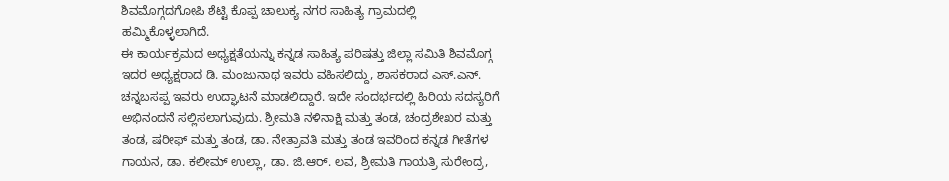ಶಿವಮೊಗ್ಗದಗೋಪಿ ಶೆಟ್ಟಿ ಕೊಪ್ಪ ಚಾಲುಕ್ಯ ನಗರ ಸಾಹಿತ್ಯ ಗ್ರಾಮದಲ್ಲಿ ಹಮ್ಮಿಕೊಳ್ಳಲಾಗಿದೆ.
ಈ ಕಾರ್ಯಕ್ರಮದ ಅಧ್ಯಕ್ಷತೆಯನ್ನು ಕನ್ನಡ ಸಾಹಿತ್ಯ ಪರಿಷತ್ತು ಜಿಲ್ಲಾ ಸಮಿತಿ ಶಿವಮೊಗ್ಗ ಇದರ ಅಧ್ಯಕ್ಷರಾದ ಡಿ. ಮಂಜುನಾಥ ಇವರು ವಹಿಸಲಿದ್ದು, ಶಾಸಕರಾದ ಎಸ್.ಎನ್. ಚನ್ನಬಸಪ್ಪ ಇವರು ಉದ್ಘಾಟನೆ ಮಾಡಲಿದ್ದಾರೆ. ಇದೇ ಸಂದರ್ಭದಲ್ಲಿ ಹಿರಿಯ ಸದಸ್ಯರಿಗೆ ಅಭಿನಂದನೆ ಸಲ್ಲಿಸಲಾಗುವುದು. ಶ್ರೀಮತಿ ನಳಿನಾಕ್ಷಿ ಮತ್ತು ತಂಡ, ಚಂದ್ರಶೇಖರ ಮತ್ತು ತಂಡ, ಷರೀಫ್ ಮತ್ತು ತಂಡ, ಡಾ. ನೇತ್ರಾವತಿ ಮತ್ತು ತಂಡ ಇವರಿಂದ ಕನ್ನಡ ಗೀತೆಗಳ ಗಾಯನ, ಡಾ. ಕಲೀಮ್ ಉಲ್ಲಾ, ಡಾ. ಜಿ.ಆರ್. ಲವ, ಶ್ರೀಮತಿ ಗಾಯತ್ರಿ ಸುರೇಂದ್ರ,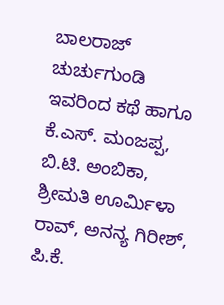ಬಾಲರಾಜ್ ಚುರ್ಚುಗುಂಡಿ ಇವರಿಂದ ಕಥೆ ಹಾಗೂ ಕೆ.ಎಸ್. ಮಂಜಪ್ಪ, ಬಿ.ಟಿ. ಅಂಬಿಕಾ, ಶ್ರೀಮತಿ ಊರ್ಮಿಳಾ ರಾವ್, ಅನನ್ಯ ಗಿರೀಶ್, ಪಿ.ಕೆ.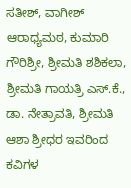ಸತೀಶ್, ವಾಗೀಶ್ ಆರಾಧ್ಯಮಠ, ಕುಮಾರಿ ಗೌರಿಶ್ರೀ, ಶ್ರೀಮತಿ ಶಶಿಕಲಾ, ಶ್ರೀಮತಿ ಗಾಯತ್ರಿ ಎಸ್.ಕೆ., ಡಾ. ನೇತ್ರಾವತಿ, ಶ್ರೀಮತಿ ಆಶಾ ಶ್ರೀಧರ ಇವರಿಂದ ಕವಿಗಳ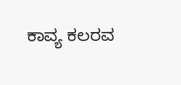ಕಾವ್ಯ ಕಲರವ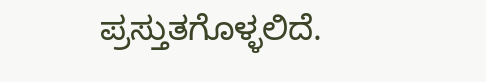ಪ್ರಸ್ತುತಗೊಳ್ಳಲಿದೆ.